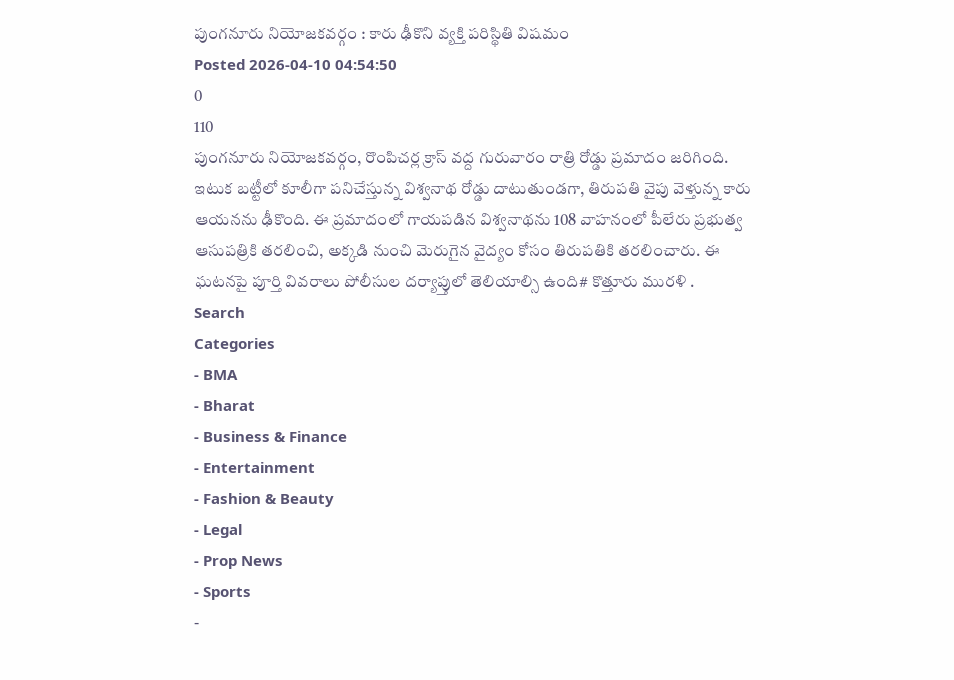పుంగనూరు నియోజకవర్గం : కారు ఢీకొని వ్యక్తి పరిస్థితి విషమం
Posted 2026-04-10 04:54:50
0
110
పుంగనూరు నియోజకవర్గం, రొంపిచర్ల క్రాస్ వద్ద గురువారం రాత్రి రోడ్డు ప్రమాదం జరిగింది. ఇటుక బట్టీలో కూలీగా పనిచేస్తున్న విశ్వనాథ రోడ్డు దాటుతుండగా, తిరుపతి వైపు వెళ్తున్న కారు ఆయనను ఢీకొంది. ఈ ప్రమాదంలో గాయపడిన విశ్వనాథను 108 వాహనంలో పీలేరు ప్రభుత్వ ఆసుపత్రికి తరలించి, అక్కడి నుంచి మెరుగైన వైద్యం కోసం తిరుపతికి తరలించారు. ఈ ఘటనపై పూర్తి వివరాలు పోలీసుల దర్యాప్తులో తెలియాల్సి ఉంది# కొత్తూరు మురళి .
Search
Categories
- BMA
- Bharat
- Business & Finance
- Entertainment
- Fashion & Beauty
- Legal
- Prop News
- Sports
-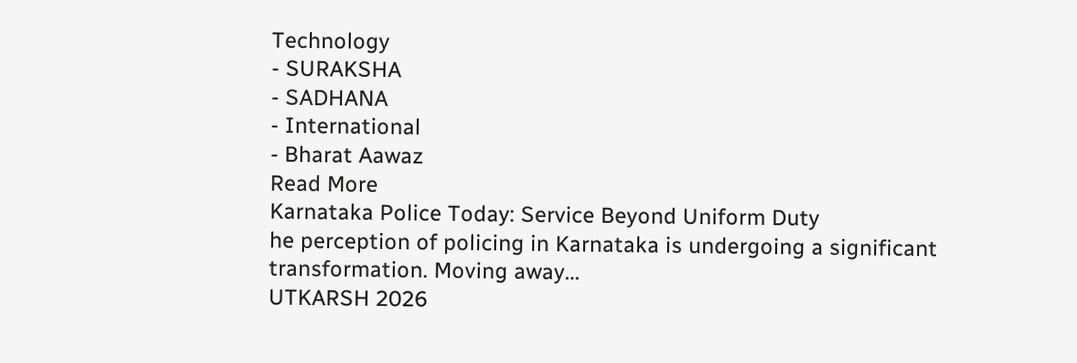Technology
- SURAKSHA
- SADHANA
- International
- Bharat Aawaz
Read More
Karnataka Police Today: Service Beyond Uniform Duty
he perception of policing in Karnataka is undergoing a significant transformation. Moving away...
UTKARSH 2026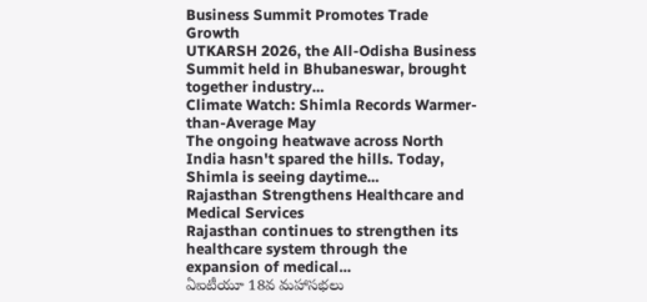Business Summit Promotes Trade Growth
UTKARSH 2026, the All-Odisha Business Summit held in Bhubaneswar, brought together industry...
Climate Watch: Shimla Records Warmer-than-Average May
The ongoing heatwave across North India hasn't spared the hills. Today, Shimla is seeing daytime...
Rajasthan Strengthens Healthcare and Medical Services
Rajasthan continues to strengthen its healthcare system through the expansion of medical...
ఏఐటీయూ 18వ మహాసభలు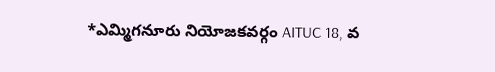*ఎమ్మిగనూరు నియోజకవర్గం AITUC 18, వ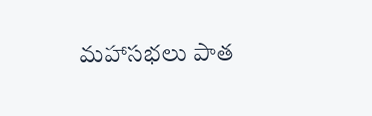మహాసభలు పాత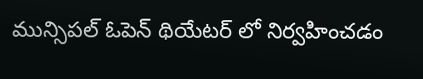మున్సిపల్ ఓపెన్ థియేటర్ లో నిర్వహించడం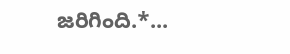జరిగింది.*...